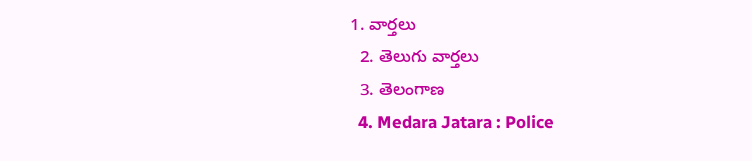1. వార్తలు
  2. తెలుగు వార్తలు
  3. తెలంగాణ
  4. Medara Jatara : Police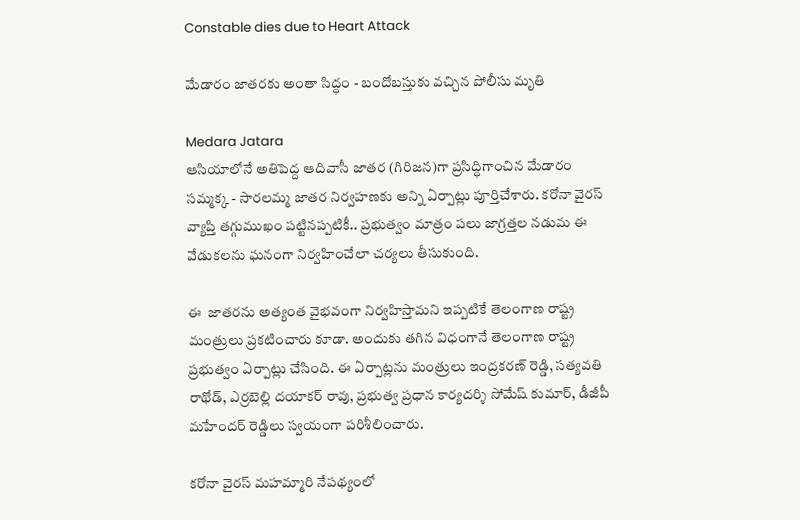Constable dies due to Heart Attack

మేడారం జాతరకు అంతా సిద్ధం - బందోబస్తుకు వచ్చిన పోలీసు మృతి

Medara Jatara
ఆసియాలోనే అతిపెద్ద ఆదివాసీ జాతర (గిరిజన)గా ప్రసిద్ధిగాంచిన మేడారం సమ్మక్క - సారలమ్మ జాతర నిర్వహణకు అన్ని ఏర్పాట్లు పూర్తిచేశారు. కరోనా వైరస్ వ్యాప్తి తగ్గుముఖం పట్టినప్పటికీ.. ప్రభుత్వం మాత్రం పలు జాగ్రత్తల నడుమ ఈ వేడుకలను ఘనంగా నిర్వహించేలా చర్యలు తీసుకుంది.

ఈ  జాతరను అత్యంత వైభవంగా నిర్వహిస్తామని ఇప్పటికే తెలంగాణ రాష్ట్ర మంత్రులు ప్రకటించారు కూడా. అందుకు తగిన విధంగానే తెలంగాణ రాష్ట్ర ప్రభుత్వం ఏర్పాట్లు చేసింది. ఈ ఏర్పాట్లను మంత్రులు ఇంద్రకరణ్ రెడ్డి, సత్యవతి రాథోడ్, ఎర్రబెల్లి దయాకర్ రావు, ప్రభుత్వ ప్రధాన కార్యదర్శి సోమేష్ కుమార్, డీజీపీ మహేందర్ రెడ్డిలు స్వయంగా పరిశీలించారు.

కరోనా వైరస్ మహమ్మారి నేపథ్యంలో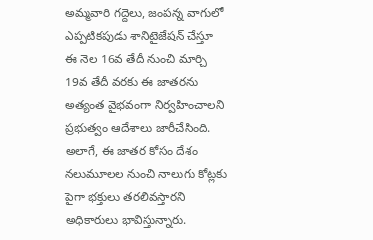అమ్మవారి గద్దెలు, జంపన్న వాగులో ఎప్పటికపుడు శానిటైజేషన్ చేస్తూ ఈ నెల 16వ తేదీ నుంచి మార్చి 19వ తేదీ వరకు ఈ జాతరను అత్యంత వైభవంగా నిర్వహించాలని ప్రభుత్వం ఆదేశాలు జారీచేసింది. అలాగే, ఈ జాతర కోసం దేశం నలుమూలల నుంచి నాలుగు కోట్లకు పైగా భక్తులు తరలివస్తారని అధికారులు భావిస్తున్నారు.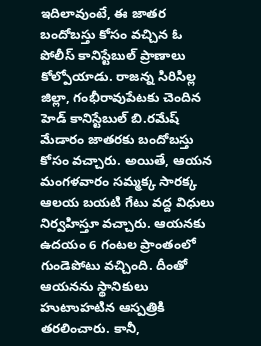ఇదిలావుంటే, ఈ జాతర బందోబస్తు కోసం వచ్చిన ఓ పోలీస్ కానిస్టేబుల్ ప్రాణాలు కోల్పోయాడు. రాజన్న సిరిసిల్ల జిల్లా, గంభీరావుపేటకు చెందిన హెడ్ కానిస్టేబుల్ బి.రమేష్ మేడారం జాతరకు బందోబస్తు కోసం వచ్చారు. అయితే, ఆయన మంగళవారం సమ్మక్క సారక్క ఆలయ బయటి గేటు వద్ద విధులు నిర్వహిస్తూ వచ్చారు. ఆయనకు ఉదయం 6 గంటల ప్రాంతంలో గుండెపోటు వచ్చింది. దీంతో ఆయనను స్థానికులు హుటాుహటిన ఆస్పత్రికి తరలించారు. కానీ,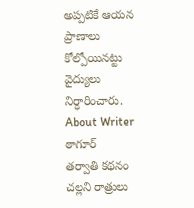అప్పటికే ఆయన ప్రాణాలు కోల్పోయినట్టు వైద్యులు నిర్ధారించారు.
About Writer
ఠాగూర్
తర్వాతి కథనం
చల్లని రాత్రులు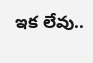ఇక లేవు..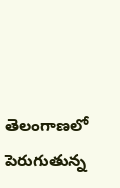తెలంగాణలో పెరుగుతున్న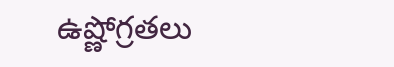ఉష్ణోగ్రతలు